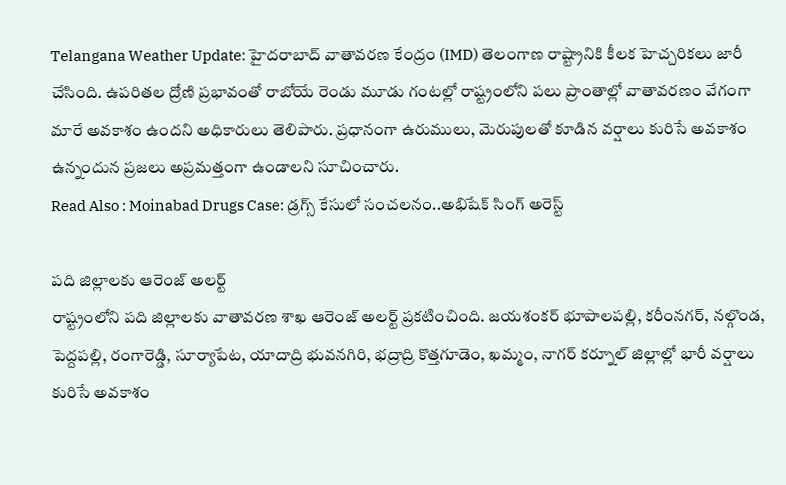Telangana Weather Update: హైదరాబాద్ వాతావరణ కేంద్రం (IMD) తెలంగాణ రాష్ట్రానికి కీలక హెచ్చరికలు జారీ చేసింది. ఉపరితల ద్రోణి ప్రభావంతో రాబోయే రెండు మూడు గంటల్లో రాష్ట్రంలోని పలు ప్రాంతాల్లో వాతావరణం వేగంగా మారే అవకాశం ఉందని అధికారులు తెలిపారు. ప్రధానంగా ఉరుములు, మెరుపులతో కూడిన వర్షాలు కురిసే అవకాశం ఉన్నందున ప్రజలు అప్రమత్తంగా ఉండాలని సూచించారు.
Read Also : Moinabad Drugs Case: డ్రగ్స్ కేసులో సంచలనం..అభిషేక్ సింగ్ అరెస్ట్

పది జిల్లాలకు ఆరెంజ్ అలర్ట్
రాష్ట్రంలోని పది జిల్లాలకు వాతావరణ శాఖ ఆరెంజ్ అలర్ట్ ప్రకటించింది. జయశంకర్ భూపాలపల్లి, కరీంనగర్, నల్గొండ, పెద్దపల్లి, రంగారెడ్డి, సూర్యాపేట, యాదాద్రి భువనగిరి, భద్రాద్రి కొత్తగూడెం, ఖమ్మం, నాగర్ కర్నూల్ జిల్లాల్లో భారీ వర్షాలు కురిసే అవకాశం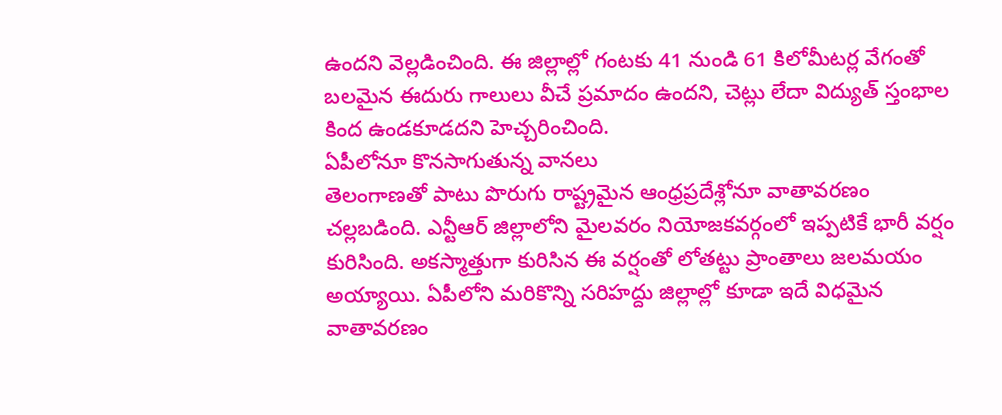ఉందని వెల్లడించింది. ఈ జిల్లాల్లో గంటకు 41 నుండి 61 కిలోమీటర్ల వేగంతో బలమైన ఈదురు గాలులు వీచే ప్రమాదం ఉందని, చెట్లు లేదా విద్యుత్ స్తంభాల కింద ఉండకూడదని హెచ్చరించింది.
ఏపీలోనూ కొనసాగుతున్న వానలు
తెలంగాణతో పాటు పొరుగు రాష్ట్రమైన ఆంధ్రప్రదేశ్లోనూ వాతావరణం చల్లబడింది. ఎన్టీఆర్ జిల్లాలోని మైలవరం నియోజకవర్గంలో ఇప్పటికే భారీ వర్షం కురిసింది. అకస్మాత్తుగా కురిసిన ఈ వర్షంతో లోతట్టు ప్రాంతాలు జలమయం అయ్యాయి. ఏపీలోని మరికొన్ని సరిహద్దు జిల్లాల్లో కూడా ఇదే విధమైన వాతావరణం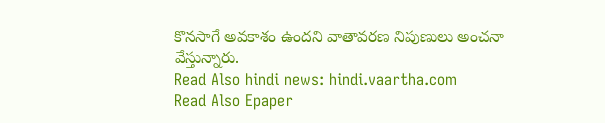కొనసాగే అవకాశం ఉందని వాతావరణ నిపుణులు అంచనా వేస్తున్నారు.
Read Also hindi news: hindi.vaartha.com
Read Also Epaper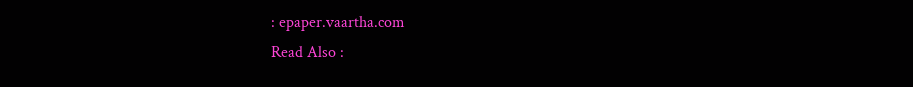: epaper.vaartha.com
Read Also :